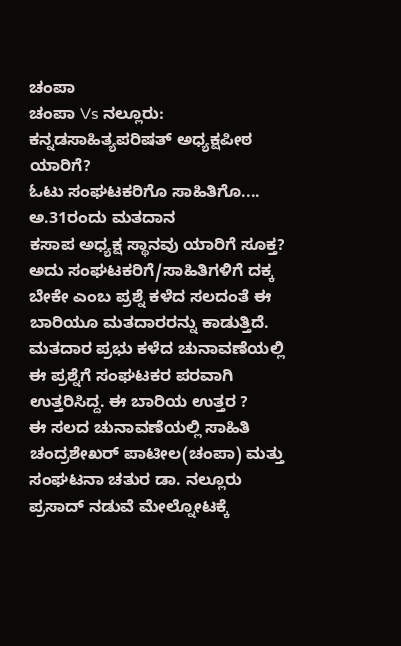ಚಂಪಾ
ಚಂಪಾ Vs ನಲ್ಲೂರು: ಕನ್ನಡಸಾಹಿತ್ಯಪರಿಷತ್ ಅಧ್ಯಕ್ಷಪೀಠ ಯಾರಿಗೆ?
ಓಟು ಸಂಘಟಕರಿಗೊ ಸಾಹಿತಿಗೊ.... ಅ.31ರಂದು ಮತದಾನ
ಕಸಾಪ ಅಧ್ಯಕ್ಷ ಸ್ಥಾನವು ಯಾರಿಗೆ ಸೂಕ್ತ? ಅದು ಸಂಘಟಕರಿಗೆ/ಸಾಹಿತಿಗಳಿಗೆ ದಕ್ಕ ಬೇಕೇ ಎಂಬ ಪ್ರಶ್ನೆ ಕಳೆದ ಸಲದಂತೆ ಈ ಬಾರಿಯೂ ಮತದಾರರನ್ನು ಕಾಡುತ್ತಿದೆ. ಮತದಾರ ಪ್ರಭು ಕಳೆದ ಚುನಾವಣೆಯಲ್ಲಿ ಈ ಪ್ರಶ್ನೆಗೆ ಸಂಘಟಕರ ಪರವಾಗಿ ಉತ್ತರಿಸಿದ್ದ. ಈ ಬಾರಿಯ ಉತ್ತರ ?
ಈ ಸಲದ ಚುನಾವಣೆಯಲ್ಲಿ ಸಾಹಿತಿ ಚಂದ್ರಶೇಖರ್ ಪಾಟೀಲ(ಚಂಪಾ) ಮತ್ತು ಸಂಘಟನಾ ಚತುರ ಡಾ. ನಲ್ಲೂರು ಪ್ರಸಾದ್ ನಡುವೆ ಮೇಲ್ನೋಟಕ್ಕೆ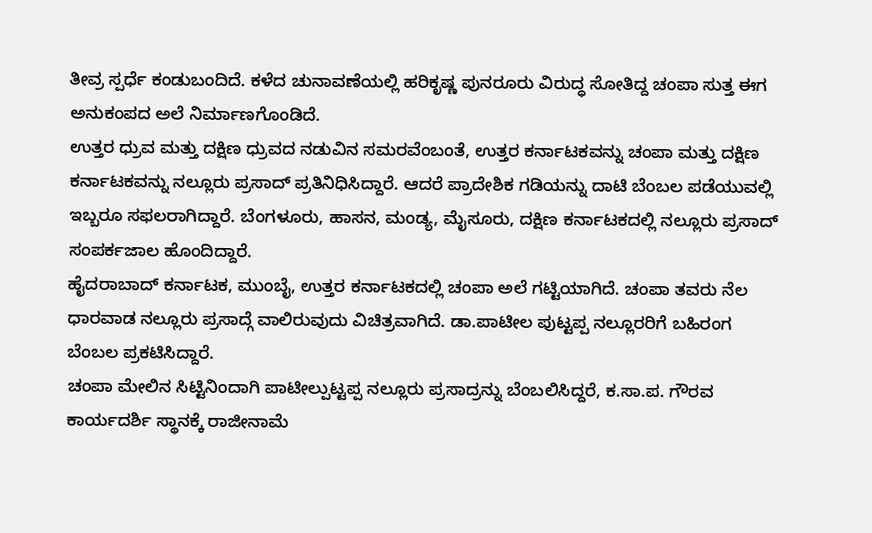ತೀವ್ರ ಸ್ಪರ್ಧೆ ಕಂಡುಬಂದಿದೆ. ಕಳೆದ ಚುನಾವಣೆಯಲ್ಲಿ ಹರಿಕೃಷ್ಣ ಪುನರೂರು ವಿರುದ್ಧ ಸೋತಿದ್ದ ಚಂಪಾ ಸುತ್ತ ಈಗ ಅನುಕಂಪದ ಅಲೆ ನಿರ್ಮಾಣಗೊಂಡಿದೆ.
ಉತ್ತರ ಧ್ರುವ ಮತ್ತು ದಕ್ಷಿಣ ಧ್ರುವದ ನಡುವಿನ ಸಮರವೆಂಬಂತೆ, ಉತ್ತರ ಕರ್ನಾಟಕವನ್ನು ಚಂಪಾ ಮತ್ತು ದಕ್ಷಿಣ ಕರ್ನಾಟಕವನ್ನು ನಲ್ಲೂರು ಪ್ರಸಾದ್ ಪ್ರತಿನಿಧಿಸಿದ್ದಾರೆ. ಆದರೆ ಪ್ರಾದೇಶಿಕ ಗಡಿಯನ್ನು ದಾಟಿ ಬೆಂಬಲ ಪಡೆಯುವಲ್ಲಿ ಇಬ್ಬರೂ ಸಫಲರಾಗಿದ್ದಾರೆ. ಬೆಂಗಳೂರು, ಹಾಸನ, ಮಂಡ್ಯ, ಮೈಸೂರು, ದಕ್ಷಿಣ ಕರ್ನಾಟಕದಲ್ಲಿ ನಲ್ಲೂರು ಪ್ರಸಾದ್ ಸಂಪರ್ಕಜಾಲ ಹೊಂದಿದ್ದಾರೆ.
ಹೈದರಾಬಾದ್ ಕರ್ನಾಟಕ, ಮುಂಬೈ, ಉತ್ತರ ಕರ್ನಾಟಕದಲ್ಲಿ ಚಂಪಾ ಅಲೆ ಗಟ್ಟಿಯಾಗಿದೆ. ಚಂಪಾ ತವರು ನೆಲ ಧಾರವಾಡ ನಲ್ಲೂರು ಪ್ರಸಾದ್ಗೆ ವಾಲಿರುವುದು ವಿಚಿತ್ರವಾಗಿದೆ. ಡಾ.ಪಾಟೀಲ ಪುಟ್ಟಪ್ಪ ನಲ್ಲೂರರಿಗೆ ಬಹಿರಂಗ ಬೆಂಬಲ ಪ್ರಕಟಿಸಿದ್ದಾರೆ.
ಚಂಪಾ ಮೇಲಿನ ಸಿಟ್ಟಿನಿಂದಾಗಿ ಪಾಟೀಲ್ಪುಟ್ಟಪ್ಪ ನಲ್ಲೂರು ಪ್ರಸಾದ್ರನ್ನು ಬೆಂಬಲಿಸಿದ್ದರೆ, ಕ.ಸಾ.ಪ. ಗೌರವ ಕಾರ್ಯದರ್ಶಿ ಸ್ಥಾನಕ್ಕೆ ರಾಜೀನಾಮೆ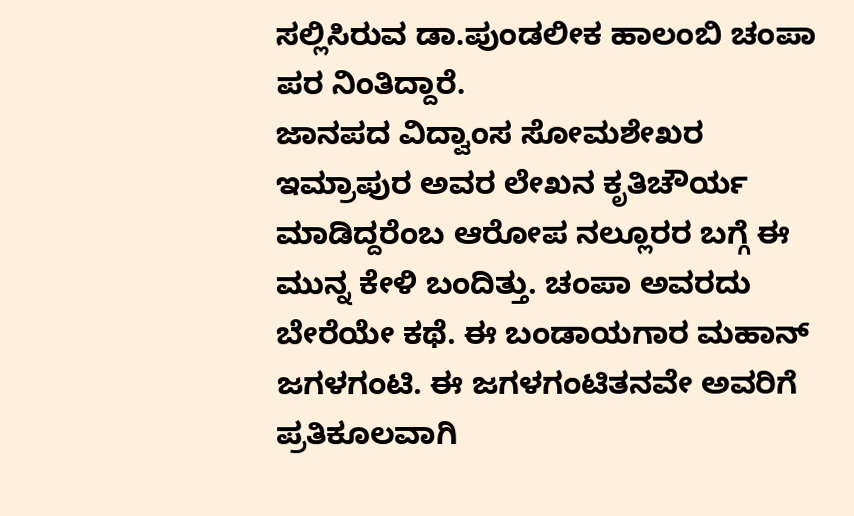ಸಲ್ಲಿಸಿರುವ ಡಾ.ಪುಂಡಲೀಕ ಹಾಲಂಬಿ ಚಂಪಾ ಪರ ನಿಂತಿದ್ದಾರೆ.
ಜಾನಪದ ವಿದ್ವಾಂಸ ಸೋಮಶೇಖರ ಇಮ್ರಾಪುರ ಅವರ ಲೇಖನ ಕೃತಿಚೌರ್ಯ ಮಾಡಿದ್ದರೆಂಬ ಆರೋಪ ನಲ್ಲೂರರ ಬಗ್ಗೆ ಈ ಮುನ್ನ ಕೇಳಿ ಬಂದಿತ್ತು. ಚಂಪಾ ಅವರದು ಬೇರೆಯೇ ಕಥೆ. ಈ ಬಂಡಾಯಗಾರ ಮಹಾನ್ ಜಗಳಗಂಟಿ. ಈ ಜಗಳಗಂಟಿತನವೇ ಅವರಿಗೆ ಪ್ರತಿಕೂಲವಾಗಿ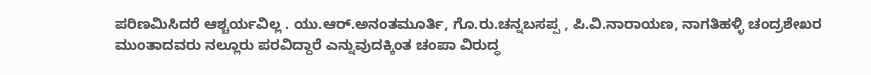ಪರಿಣಮಿಸಿದರೆ ಆಶ್ಚರ್ಯವಿಲ್ಲ . ಯು.ಆರ್.ಅನಂತಮೂರ್ತಿ, ಗೊ.ರು.ಚನ್ನಬಸಪ್ಪ , ಪಿ.ವಿ.ನಾರಾಯಣ, ನಾಗತಿಹಳ್ಳಿ ಚಂದ್ರಶೇಖರ ಮುಂತಾದವರು ನಲ್ಲೂರು ಪರವಿದ್ದಾರೆ ಎನ್ನುವುದಕ್ಕಿಂತ ಚಂಪಾ ವಿರುದ್ಧ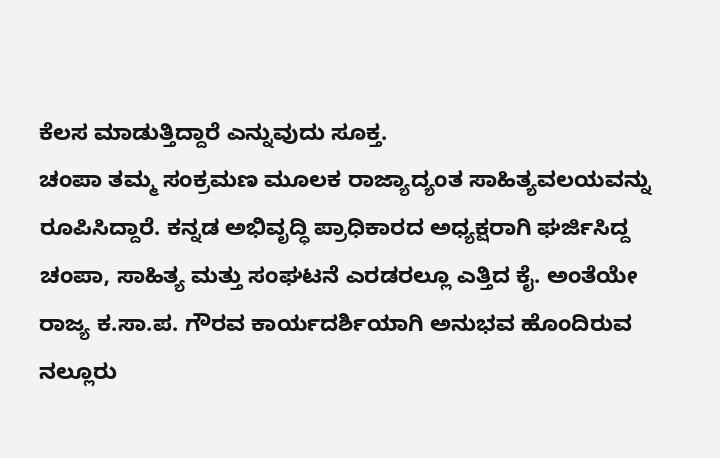ಕೆಲಸ ಮಾಡುತ್ತಿದ್ದಾರೆ ಎನ್ನುವುದು ಸೂಕ್ತ.
ಚಂಪಾ ತಮ್ಮ ಸಂಕ್ರಮಣ ಮೂಲಕ ರಾಜ್ಯಾದ್ಯಂತ ಸಾಹಿತ್ಯವಲಯವನ್ನು ರೂಪಿಸಿದ್ದಾರೆ. ಕನ್ನಡ ಅಭಿವೃದ್ಧಿ ಪ್ರಾಧಿಕಾರದ ಅಧ್ಯಕ್ಷರಾಗಿ ಘರ್ಜಿಸಿದ್ದ ಚಂಪಾ, ಸಾಹಿತ್ಯ ಮತ್ತು ಸಂಘಟನೆ ಎರಡರಲ್ಲೂ ಎತ್ತಿದ ಕೈ. ಅಂತೆಯೇ ರಾಜ್ಯ ಕ.ಸಾ.ಪ. ಗೌರವ ಕಾರ್ಯದರ್ಶಿಯಾಗಿ ಅನುಭವ ಹೊಂದಿರುವ ನಲ್ಲೂರು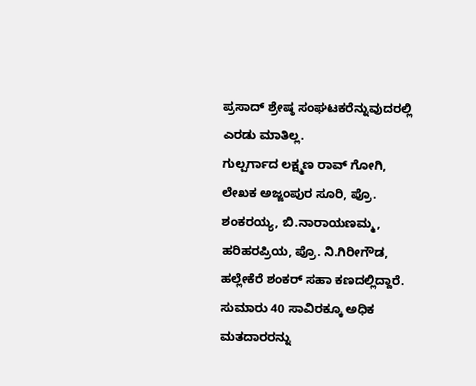ಪ್ರಸಾದ್ ಶ್ರೇಷ್ಠ ಸಂಘಟಕರೆನ್ನುವುದರಲ್ಲಿ ಎರಡು ಮಾತಿಲ್ಲ.
ಗುಲ್ಪರ್ಗಾದ ಲಕ್ಷ್ಮಣ ರಾವ್ ಗೋಗಿ, ಲೇಖಕ ಅಜ್ಜಂಪುರ ಸೂರಿ, ಪ್ರೊ. ಶಂಕರಯ್ಯ, ಬಿ.ನಾರಾಯಣಮ್ಮ, ಹರಿಹರಪ್ರಿಯ, ಪ್ರೊ. ನಿ.ಗಿರೀಗೌಡ, ಹಲ್ಲೇಕೆರೆ ಶಂಕರ್ ಸಹಾ ಕಣದಲ್ಲಿದ್ದಾರೆ. ಸುಮಾರು 40 ಸಾವಿರಕ್ಕೂ ಅಧಿಕ ಮತದಾರರನ್ನು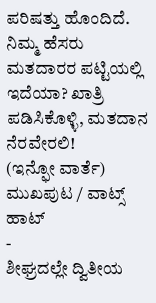ಪರಿಷತ್ತು ಹೊಂದಿದೆ. ನಿಮ್ಮ ಹೆಸರು ಮತದಾರರ ಪಟ್ಟಿಯಲ್ಲಿ ಇದೆಯಾ? ಖಾತ್ರಿ ಪಡಿಸಿಕೊಳ್ಳಿ, ಮತದಾನ ನೆರವೇರಲಿ!
(ಇನ್ಫೋ ವಾರ್ತೆ)
ಮುಖಪುಟ / ವಾಟ್ಸ್ ಹಾಟ್
-
ಶೀಘ್ರದಲ್ಲೇ ದ್ವಿತೀಯ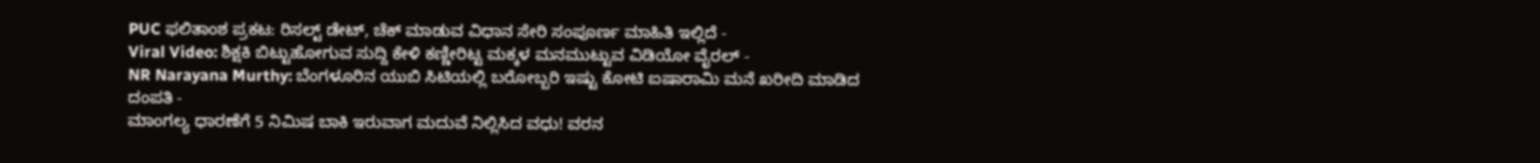PUC ಫಲಿತಾಂಶ ಪ್ರಕಟ: ರಿಸಲ್ಟ್ ಡೇಟ್, ಚೆಕ್ ಮಾಡುವ ವಿಧಾನ ಸೇರಿ ಸಂಪೂರ್ಣ ಮಾಹಿತಿ ಇಲ್ಲಿದೆ -
Viral Video: ಶಿಕ್ಷಕಿ ಬಿಟ್ಟುಹೋಗುವ ಸುದ್ದಿ ಕೇಳಿ ಕಣ್ಣೀರಿಟ್ಟ ಮಕ್ಕಳ ಮನಮುಟ್ಟುವ ವಿಡಿಯೋ ವೈರಲ್ -
NR Narayana Murthy: ಬೆಂಗಳೂರಿನ ಯುಬಿ ಸಿಟಿಯಲ್ಲಿ ಬರೋಬ್ಬರಿ ಇಷ್ಟು ಕೋಟಿ ಐಷಾರಾಮಿ ಮನೆ ಖರೀದಿ ಮಾಡಿದ ದಂಪತಿ -
ಮಾಂಗಲ್ಯ ಧಾರಣೆಗೆ 5 ನಿಮಿಷ ಬಾಕಿ ಇರುವಾಗ ಮದುವೆ ನಿಲ್ಲಿಸಿದ ವಧು! ವರನ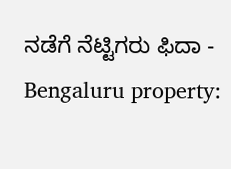ನಡೆಗೆ ನೆಟ್ಟಿಗರು ಫಿದಾ -
Bengaluru property: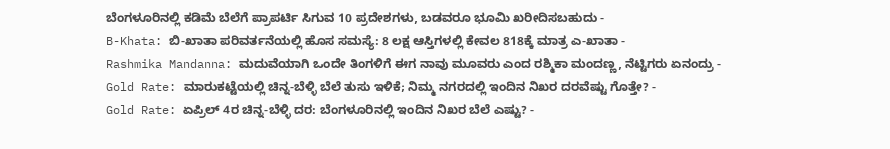ಬೆಂಗಳೂರಿನಲ್ಲಿ ಕಡಿಮೆ ಬೆಲೆಗೆ ಪ್ರಾಪರ್ಟಿ ಸಿಗುವ 10 ಪ್ರದೇಶಗಳು, ಬಡವರೂ ಭೂಮಿ ಖರೀದಿಸಬಹುದು -
B-Khata: ಬಿ-ಖಾತಾ ಪರಿವರ್ತನೆಯಲ್ಲಿ ಹೊಸ ಸಮಸ್ಯೆ: 8 ಲಕ್ಷ ಆಸ್ತಿಗಳಲ್ಲಿ ಕೇವಲ 818ಕ್ಕೆ ಮಾತ್ರ ಎ-ಖಾತಾ -
Rashmika Mandanna: ಮದುವೆಯಾಗಿ ಒಂದೇ ತಿಂಗಳಿಗೆ ಈಗ ನಾವು ಮೂವರು ಎಂದ ರಶ್ಮಿಕಾ ಮಂದಣ್ಣ, ನೆಟ್ಟಿಗರು ಏನಂದ್ರು -
Gold Rate: ಮಾರುಕಟ್ಟೆಯಲ್ಲಿ ಚಿನ್ನ-ಬೆಳ್ಳಿ ಬೆಲೆ ತುಸು ಇಳಿಕೆ; ನಿಮ್ಮ ನಗರದಲ್ಲಿ ಇಂದಿನ ನಿಖರ ದರವೆಷ್ಟು ಗೊತ್ತೇ? -
Gold Rate: ಏಪ್ರಿಲ್ 4ರ ಚಿನ್ನ-ಬೆಳ್ಳಿ ದರ: ಬೆಂಗಳೂರಿನಲ್ಲಿ ಇಂದಿನ ನಿಖರ ಬೆಲೆ ಎಷ್ಟು? -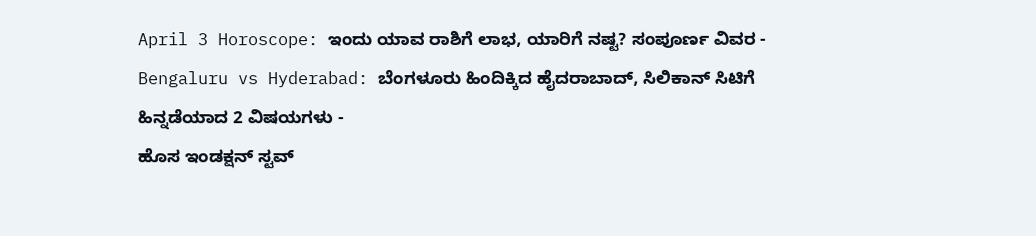April 3 Horoscope: ಇಂದು ಯಾವ ರಾಶಿಗೆ ಲಾಭ, ಯಾರಿಗೆ ನಷ್ಟ? ಸಂಪೂರ್ಣ ವಿವರ -
Bengaluru vs Hyderabad: ಬೆಂಗಳೂರು ಹಿಂದಿಕ್ಕಿದ ಹೈದರಾಬಾದ್, ಸಿಲಿಕಾನ್ ಸಿಟಿಗೆ ಹಿನ್ನಡೆಯಾದ 2 ವಿಷಯಗಳು -
ಹೊಸ ಇಂಡಕ್ಷನ್ ಸ್ಟವ್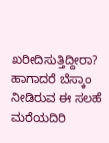ಖರೀದಿಸುತ್ತಿದ್ದೀರಾ? ಹಾಗಾದರೆ ಬೆಸ್ಕಾಂ ನೀಡಿರುವ ಈ ಸಲಹೆ ಮರೆಯದಿರಿ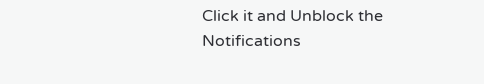Click it and Unblock the Notifications